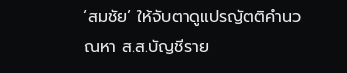‘สมชัย’ ให้จับตาดูแปรญัตติคำนวณหา ส.ส.บัญชีราย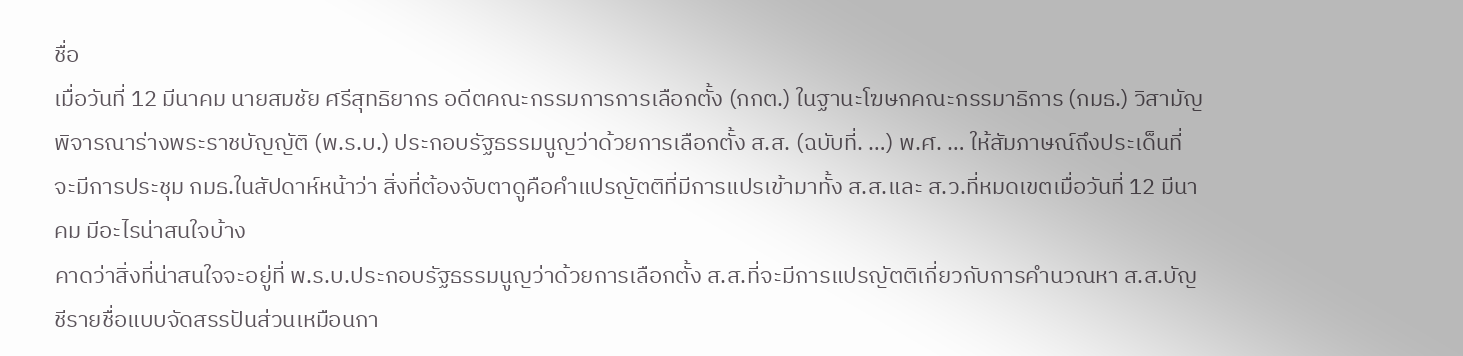ชื่อ
เมื่อวันที่ 12 มีนาคม นายสมชัย ศรีสุทธิยากร อดีตคณะกรรมการการเลือกตั้ง (กกต.) ในฐานะโฆษกคณะกรรมาธิการ (กมธ.) วิสามัญพิจารณาร่างพระราชบัญญัติ (พ.ร.บ.) ประกอบรัฐธรรมนูญว่าด้วยการเลือกตั้ง ส.ส. (ฉบับที่. …) พ.ศ. … ให้สัมภาษณ์ถึงประเด็นที่จะมีการประชุม กมธ.ในสัปดาห์หน้าว่า สิ่งที่ต้องจับตาดูคือคำแปรญัตติที่มีการแปรเข้ามาทั้ง ส.ส.และ ส.ว.ที่หมดเขตเมื่อวันที่ 12 มีนาคม มีอะไรน่าสนใจบ้าง
คาดว่าสิ่งที่น่าสนใจจะอยู่ที่ พ.ร.บ.ประกอบรัฐธรรมนูญว่าด้วยการเลือกตั้ง ส.ส.ที่จะมีการแปรญัตติเกี่ยวกับการคำนวณหา ส.ส.บัญชีรายชื่อแบบจัดสรรปันส่วนเหมือนกา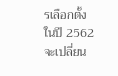รเลือกตั้งในปี 2562 จะเปลี่ยน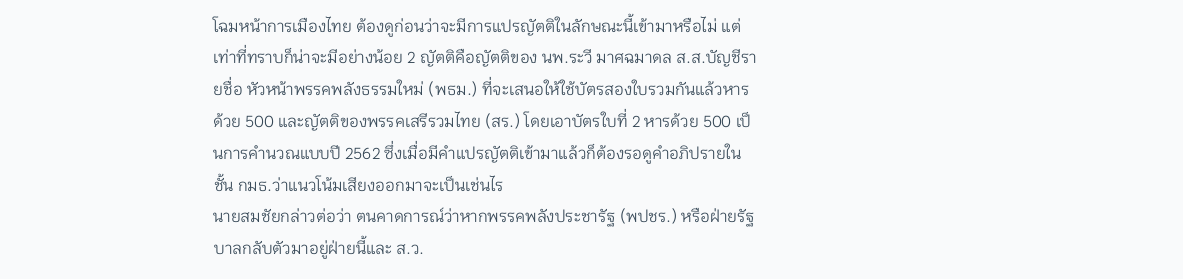โฉมหน้าการเมืองไทย ต้องดูก่อนว่าจะมีการแปรญัตติในลักษณะนี้เข้ามาหรือไม่ แต่เท่าที่ทราบก็น่าจะมีอย่างน้อย 2 ญัตติคือญัตติของ นพ.ระวี มาศฉมาดล ส.ส.บัญชีรายชื่อ หัวหน้าพรรคพลังธรรมใหม่ (พธม.) ที่จะเสนอให้ใช้บัตรสองใบรวมกันแล้วหารด้วย 500 และญัตติของพรรคเสรีรวมไทย (สร.) โดยเอาบัตรใบที่ 2 หารด้วย 500 เป็นการคำนวณแบบปี 2562 ซึ่งเมื่อมีคำแปรญัตติเข้ามาแล้วก็ต้องรอดูคำอภิปรายในชั้น กมธ.ว่าแนวโน้มเสียงออกมาจะเป็นเช่นไร
นายสมชัยกล่าวต่อว่า ตนคาดการณ์ว่าหากพรรคพลังประชารัฐ (พปชร.) หรือฝ่ายรัฐบาลกลับตัวมาอยู่ฝ่ายนี้และ ส.ว.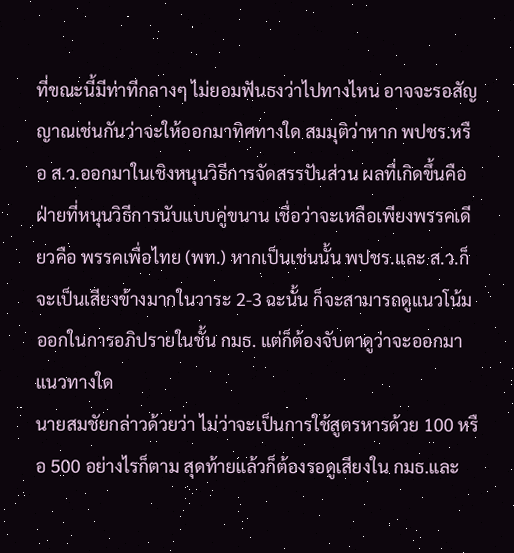ที่ขณะนี้มีท่าทีกลางๆ ไม่ยอมฟันธงว่าไปทางไหน อาจจะรอสัญญาณเช่นกันว่าจะให้ออกมาทิศทางใด สมมุติว่าหาก พปชร.หรือ ส.ว.ออกมาในเชิงหนุนวิธีการจัดสรรปันส่วน ผลที่เกิดขึ้นคือฝ่ายที่หนุนวิธีการนับแบบคู่ขนาน เชื่อว่าจะเหลือเพียงพรรคเดียวคือ พรรคเพื่อไทย (พท.) หากเป็นเช่นนั้น พปชร.และ ส.ว.ก็จะเป็นเสียงข้างมากในวาระ 2-3 ฉะนั้น ก็จะสามารถดูแนวโน้มออกในการอภิปรายในชั้น กมธ. แต่ก็ต้องจับตาดูว่าจะออกมาแนวทางใด
นายสมชัยกล่าวด้วยว่า ไม่ว่าจะเป็นการใช้สูตรหารด้วย 100 หรือ 500 อย่างไรก็ตาม สุดท้ายแล้วก็ต้องรอดูเสียงใน กมธ.และ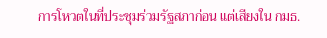การโหวตในที่ประชุมร่วมรัฐสภาก่อน แต่เสียงใน กมธ.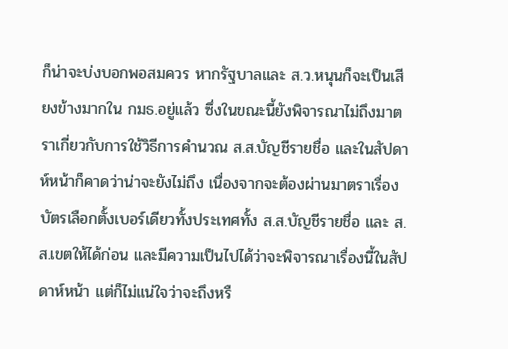ก็น่าจะบ่งบอกพอสมควร หากรัฐบาลและ ส.ว.หนุนก็จะเป็นเสียงข้างมากใน กมธ.อยู่แล้ว ซึ่งในขณะนี้ยังพิจารณาไม่ถึงมาตราเกี่ยวกับการใช้วิธีการคำนวณ ส.ส.บัญชีรายชื่อ และในสัปดาห์หน้าก็คาดว่าน่าจะยังไม่ถึง เนื่องจากจะต้องผ่านมาตราเรื่องบัตรเลือกตั้งเบอร์เดียวทั้งประเทศทั้ง ส.ส.บัญชีรายชื่อ และ ส.ส.เขตให้ได้ก่อน และมีความเป็นไปได้ว่าจะพิจารณาเรื่องนี้ในสัปดาห์หน้า แต่ก็ไม่แน่ใจว่าจะถึงหรื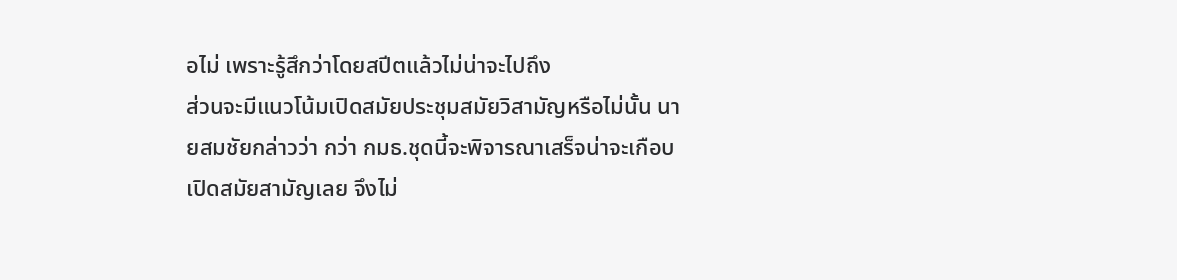อไม่ เพราะรู้สึกว่าโดยสปีตแล้วไม่น่าจะไปถึง
ส่วนจะมีแนวโน้มเปิดสมัยประชุมสมัยวิสามัญหรือไม่นั้น นายสมชัยกล่าวว่า กว่า กมธ.ชุดนี้จะพิจารณาเสร็จน่าจะเกือบเปิดสมัยสามัญเลย จึงไม่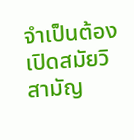จำเป็นต้องเปิดสมัยวิสามัญ